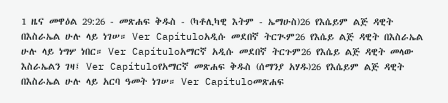1 ዜና መዋዕል 29:26 - መጽሐፍ ቅዱስ - (ካቶሊካዊ እትም - ኤማሁስ)26 የእሴይም ልጅ ዳዊት በእስራኤል ሁሉ ላይ ነገሠ። Ver Capítuloአዲሱ መደበኛ ትርጒም26 የእሴይ ልጅ ዳዊት በእስራኤል ሁሉ ላይ ነግሦ ነበር። Ver Capítuloአማርኛ አዲሱ መደበኛ ትርጉም26 የእሴይ ልጅ ዳዊት መላው እስራኤልን ገዛ፤ Ver Capítuloየአማርኛ መጽሐፍ ቅዱስ (ሰማንያ አሃዱ)26 የእሴይም ልጅ ዳዊት በእስራኤል ሁሉ ላይ አርባ ዓመት ነገሠ። Ver Capítuloመጽሐፍ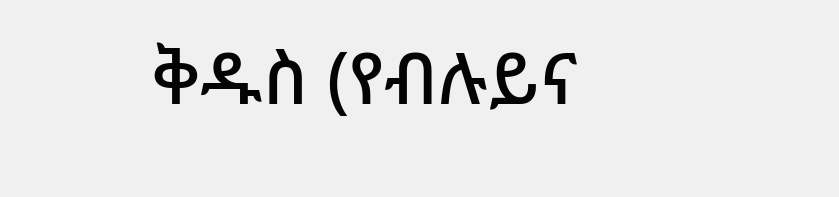ቅዱስ (የብሉይና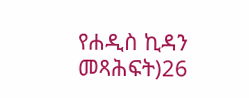የሐዲስ ኪዳን መጻሕፍት)26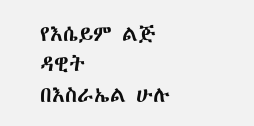የእሴይም ልጅ ዳዊት በእስራኤል ሁሉ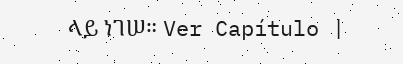ላይ ነገሠ። Ver Capítulo |